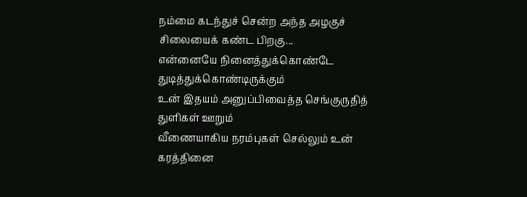நம்மை கடந்துச் சென்ற அந்த அழகுச் சிலையைக் கண்ட பிறகு...
என்னையே நினைத்துக்கொண்டே துடித்துக்கொண்டிருக்கும்
உன் இதயம் அனுப்பிவைத்த செங்குருதித் துளிகள் ஊறும்
வீணையாகிய நரம்புகள் செல்லும் உன் கரத்தினை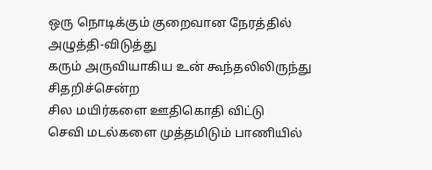ஒரு நொடிக்கும் குறைவான நேரத்தில் அழுத்தி-விடுத்து
கரும் அருவியாகிய உன் கூந்தலிலிருந்து சிதறிச்சென்ற
சில மயிர்களை ஊதிகொதி விட்டு
செவி மடல்களை முத்தமிடும் பாணியில்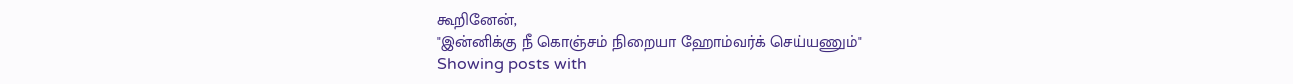கூறினேன்,
"இன்னிக்கு நீ கொஞ்சம் நிறையா ஹோம்வர்க் செய்யணும்"
Showing posts with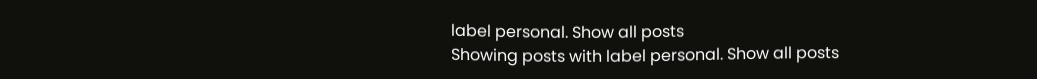label personal. Show all posts
Showing posts with label personal. Show all posts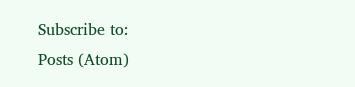Subscribe to:
Posts (Atom)